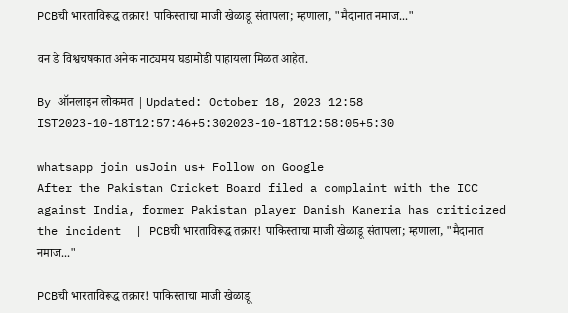PCBची भारताविरूद्ध तक्रार! पाकिस्ताचा माजी खेळाडू संतापला; म्हणाला, "मैदानात नमाज..."

वन डे विश्वचषकात अनेक नाट्यमय घडामोडी पाहायला मिळत आहेत.

By ऑनलाइन लोकमत | Updated: October 18, 2023 12:58 IST2023-10-18T12:57:46+5:302023-10-18T12:58:05+5:30

whatsapp join usJoin us+ Follow on Google
After the Pakistan Cricket Board filed a complaint with the ICC against India, former Pakistan player Danish Kaneria has criticized the incident  | PCBची भारताविरूद्ध तक्रार! पाकिस्ताचा माजी खेळाडू संतापला; म्हणाला, "मैदानात नमाज..."

PCBची भारताविरूद्ध तक्रार! पाकिस्ताचा माजी खेळाडू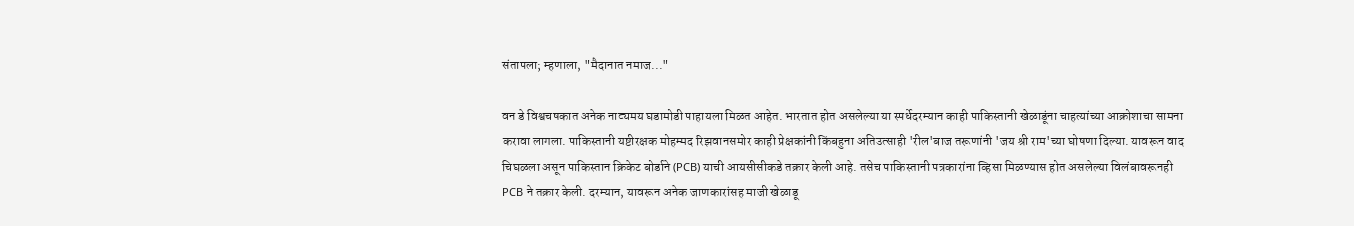संतापला; म्हणाला, "मैदानात नमाज..."

वन डे विश्वचषकात अनेक नाट्यमय घडामोडी पाहायला मिळत आहेत. भारतात होत असलेल्या या स्पर्धेदरम्यान काही पाकिस्तानी खेळाडूंना चाहत्यांच्या आक्रोशाचा सामना करावा लागला. पाकिस्तानी यष्टीरक्षक मोहम्मद रिझवानसमोर काही प्रेक्षकांनी किंबहुना अतिउत्साही 'रील'बाज तरूणांनी 'जय श्री राम'च्या घोषणा दिल्या. यावरून वाद चिघळला असून पाकिस्तान क्रिकेट बोर्डाने (PCB) याची आयसीसीकडे तक्रार केली आहे. तसेच पाकिस्तानी पत्रकारांना व्हिसा मिळण्यास होत असलेल्या विलंबावरूनही PCB ने तक्रार केली. दरम्यान, यावरून अनेक जाणकारांसह माजी खेळाडू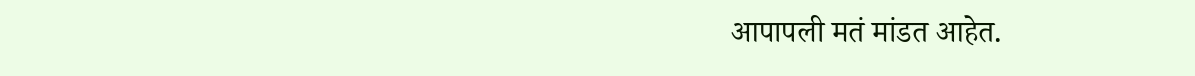आपापली मतं मांडत आहेत.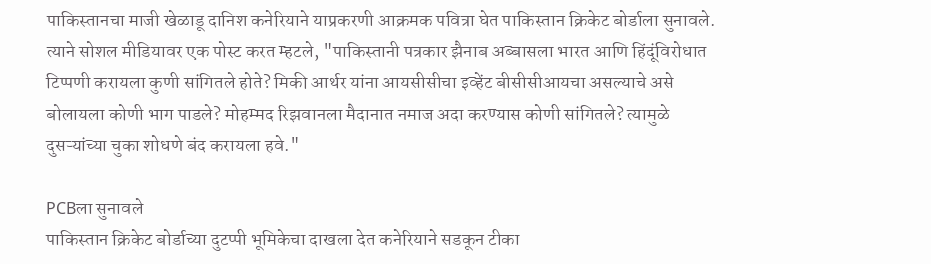पाकिस्तानचा माजी खेळाडू दानिश कनेरियाने याप्रकरणी आक्रमक पवित्रा घेत पाकिस्तान क्रिकेट बोर्डाला सुनावले. त्याने सोशल मीडियावर एक पोस्ट करत म्हटले, "पाकिस्तानी पत्रकार झैनाब अब्बासला भारत आणि हिंदूंविरोधात टिप्पणी करायला कुणी सांगितले होते? मिकी आर्थर यांना आयसीसीचा इव्हेंट बीसीसीआयचा असल्याचे असे बोलायला कोणी भाग पाडले? मोहम्मद रिझवानला मैदानात नमाज अदा करण्यास कोणी सांगितले? त्यामुळे दुसऱ्यांच्या चुका शोधणे बंद करायला हवे."

PCBला सुनावले
पाकिस्तान क्रिकेट बोर्डाच्या दुटप्पी भूमिकेचा दाखला देत कनेरियाने सडकून टीका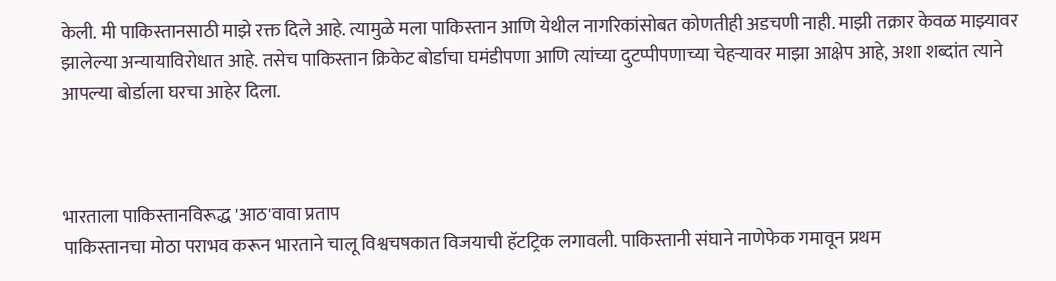केली. मी पाकिस्तानसाठी माझे रक्त दिले आहे. त्यामुळे मला पाकिस्तान आणि येथील नागरिकांसोबत कोणतीही अडचणी नाही. माझी तक्रार केवळ माझ्यावर झालेल्या अन्यायाविरोधात आहे. तसेच पाकिस्तान क्रिकेट बोर्डाचा घमंडीपणा आणि त्यांच्या दुटप्पीपणाच्या चेहऱ्यावर माझा आक्षेप आहे, अशा शब्दांत त्याने आपल्या बोर्डाला घरचा आहेर दिला.



भारताला पाकिस्तानविरूद्ध 'आठ'वावा प्रताप
पाकिस्तानचा मोठा पराभव करून भारताने चालू विश्वचषकात विजयाची हॅटट्रिक लगावली. पाकिस्तानी संघाने नाणेफेक गमावून प्रथम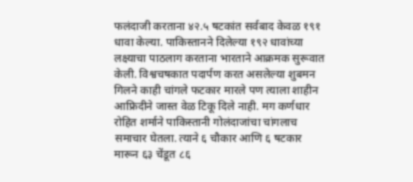फलंदाजी करताना ४२.५ षटकांत सर्वबाद केवळ १९१ धावा केल्या. पाकिस्तानने दिलेल्या १९२ धावांच्या लक्ष्याचा पाठलाग करताना भारताने आक्रमक सुरूवात केली. विश्वचषकात पदार्पण करत असलेल्या शुबमन गिलने काही चांगले फटकार मारले पण त्याला शाहीन आफ्रिदीने जास्त वेळ टिकू दिले नाही. मग कर्णधार रोहित शर्माने पाकिस्तानी गोलंदाजांचा चांगलाच समाचार घेतला. त्याने ६ चौकार आणि ६ षटकार मारून ६३ चेंडूत ८६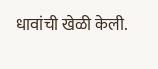धावांची खेळी केली.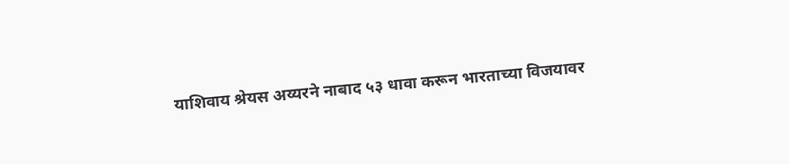याशिवाय श्रेयस अय्यरने नाबाद ५३ धावा करून भारताच्या विजयावर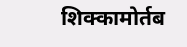शिक्कामोर्तब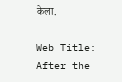केला.

Web Title: After the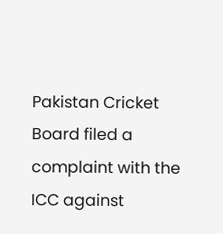Pakistan Cricket Board filed a complaint with the ICC against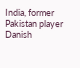India, former Pakistan player Danish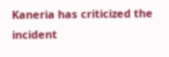Kaneria has criticized the incident